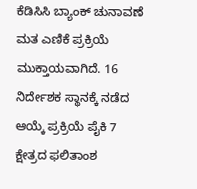ಕೆಡಿಸಿಸಿ ಬ್ಯಾಂಕ್ ಚುನಾವಣೆ ಮತ ಎಣಿಕೆ ಪ್ರಕ್ರಿಯೆ ಮುಕ್ತಾಯವಾಗಿದೆ. 16 ನಿರ್ದೇಶಕ ಸ್ಥಾನಕ್ಕೆ ನಡೆದ ಆಯ್ಕೆ ಪ್ರಕ್ರಿಯೆ ಪೈಕಿ 7 ಕ್ಷೇತ್ರದ ಫಲಿತಾಂಶ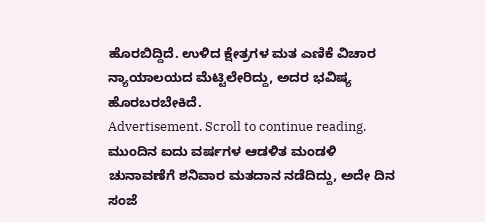ಹೊರಬಿದ್ದಿದೆ. ಉಳಿದ ಕ್ಷೇತ್ರಗಳ ಮತ ಎಣಿಕೆ ವಿಚಾರ ನ್ಯಾಯಾಲಯದ ಮೆಟ್ಟಿಲೇರಿದ್ದು, ಅದರ ಭವಿಷ್ಯ ಹೊರಬರಬೇಕಿದೆ.
Advertisement. Scroll to continue reading.
ಮುಂದಿನ ಐದು ವರ್ಷಗಳ ಆಡಳಿತ ಮಂಡಳಿ ಚುನಾವಣೆಗೆ ಶನಿವಾರ ಮತದಾನ ನಡೆದಿದ್ದು, ಅದೇ ದಿನ ಸಂಜೆ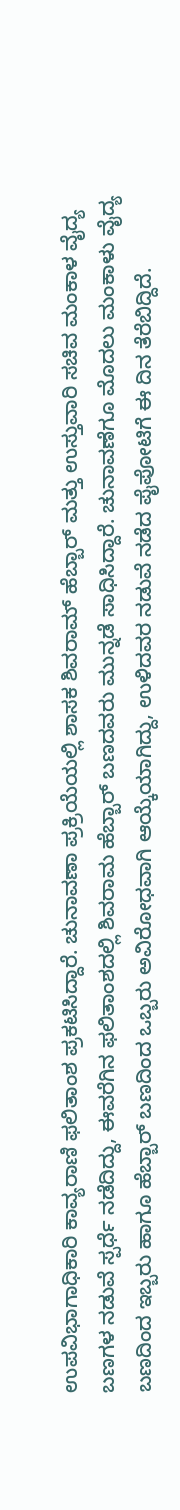ಉಪವಿಭಾಗಾಧಿಕಾರಿ ಕಾವ್ಯರಾಣಿ ಫಲಿತಾಂಶ ಪ್ರಕಟಿಸಿದ್ದಾರೆ. ಚುನಾವಣಾ ಪ್ರಕ್ರಿಯೆಯಲ್ಲಿ ಶಾಸಕ ಶಿವರಾಮ್ ಹೆಬ್ಬಾರ್ ಮತ್ತು ಉಸ್ತುವಾರಿ ಸಚಿವ ಮಂಕಾಳ ವೈದ್ಯ ಬಣಗಳ ನಡುವೆ ಸ್ಪರ್ಧೆ ನಡೆದಿದ್ದು, ಈವರೆಗಿನ ಫಲಿತಾಂಶದಲ್ಲಿ ಶಿವರಾಮ ಹೆಬ್ಬಾರ್ ಬಣದವರು ಮುನ್ನಡೆ ಸಾಧಿಸಿದ್ದಾರೆ. ಚುನಾವಣೆಗೂ ಮೊದಲು ಮಂಕಾಳು ವೈದ್ಯ ಬಣದಿಂದ ಇಬ್ಬರು ಹಾಗೂ ಹೆಬ್ಬಾರ್ ಬಣದಿಂದ ಒಬ್ಬರು ಅವಿರೋಧವಾಗಿ ಆಯ್ಕೆಯಾಗಿದ್ದು, ಉಳಿದವರ ನಡುವೆ ನಡೆದ ಪೈಪೋಟಿಗೆ ಈ ದಿನ ತೆರೆಬಿದ್ದಿದೆ.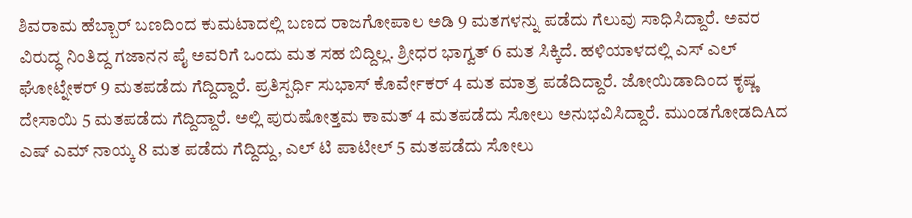ಶಿವರಾಮ ಹೆಬ್ಬಾರ್ ಬಣದಿಂದ ಕುಮಟಾದಲ್ಲಿ ಬಣದ ರಾಜಗೋಪಾಲ ಅಡಿ 9 ಮತಗಳನ್ನು ಪಡೆದು ಗೆಲುವು ಸಾಧಿಸಿದ್ದಾರೆ. ಅವರ ವಿರುದ್ಧ ನಿಂತಿದ್ದ ಗಜಾನನ ಪೈ ಅವರಿಗೆ ಒಂದು ಮತ ಸಹ ಬಿದ್ದಿಲ್ಲ. ಶ್ರೀಧರ ಭಾಗ್ವತ್ 6 ಮತ ಸಿಕ್ಕಿದೆ. ಹಳಿಯಾಳದಲ್ಲಿ ಎಸ್ ಎಲ್ ಘೋಟ್ನೇಕರ್ 9 ಮತಪಡೆದು ಗೆದ್ದಿದ್ದಾರೆ. ಪ್ರತಿಸ್ಪರ್ಧಿ ಸುಭಾಸ್ ಕೊರ್ವೇಕರ್ 4 ಮತ ಮಾತ್ರ ಪಡೆದಿದ್ದಾರೆ. ಜೋಯಿಡಾದಿಂದ ಕೃಷ್ಣ ದೇಸಾಯಿ 5 ಮತಪಡೆದು ಗೆದ್ದಿದ್ದಾರೆ. ಅಲ್ಲಿ ಪುರುಷೋತ್ತಮ ಕಾಮತ್ 4 ಮತಪಡೆದು ಸೋಲು ಅನುಭವಿಸಿದ್ದಾರೆ. ಮುಂಡಗೋಡದಿAದ ಎಷ್ ಎಮ್ ನಾಯ್ಕ 8 ಮತ ಪಡೆದು ಗೆದ್ದಿದ್ದು, ಎಲ್ ಟಿ ಪಾಟೀಲ್ 5 ಮತಪಡೆದು ಸೋಲು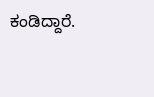ಕಂಡಿದ್ದಾರೆ.